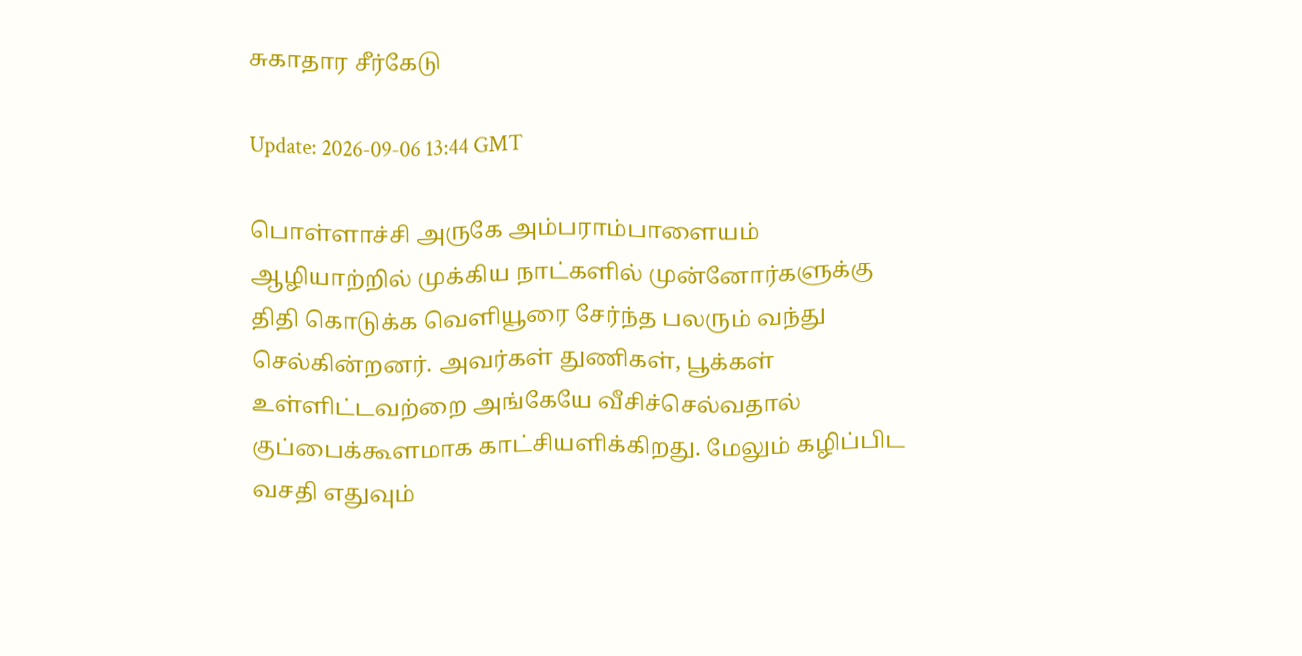சுகாதார சீர்கேடு

Update: 2026-09-06 13:44 GMT

பொள்ளாச்சி அருகே அம்பராம்பாளையம் ஆழியாற்றில் முக்கிய நாட்களில் முன்னோர்களுக்கு திதி கொடுக்க வெளியூரை சேர்ந்த பலரும் வந்து செல்கின்றனர். அவர்கள் துணிகள், பூக்கள் உள்ளிட்டவற்றை அங்கேயே வீசிச்செல்வதால் குப்பைக்கூளமாக காட்சியளிக்கிறது. மேலும் கழிப்பிட வசதி எதுவும்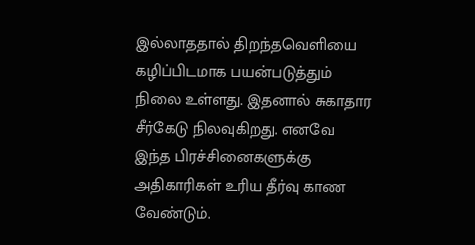இல்லாததால் திறந்தவெளியை கழிப்பிடமாக பயன்படுத்தும் நிலை உள்ளது. இதனால் சுகாதார சீர்கேடு நிலவுகிறது. எனவே இந்த பிரச்சினைகளுக்கு அதிகாரிகள் உரிய தீர்வு காண வேண்டும்.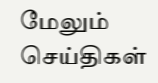மேலும் செய்திகள்